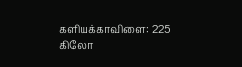களியக்காவிளை: 225 கிலோ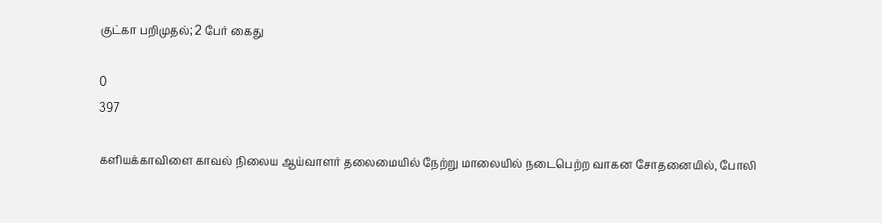குட்கா பறிமுதல்; 2 பேர் கைது

0
397

களியக்காவிளை காவல் நிலைய ஆய்வாளர் தலைமையில் நேற்று மாலையில் நடைபெற்ற வாகன சோதனையில், போலி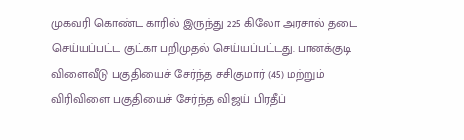முகவரி கொண்ட காரில் இருந்து 225 கிலோ அரசால் தடை செய்யப்பட்ட குட்கா பறிமுதல் செய்யப்பட்டது. பானக்குடி விளைவீடு பகுதியைச் சேர்ந்த சசிகுமார் (45) மற்றும் விரிவிளை பகுதியைச் சேர்ந்த விஜய் பிரதீப்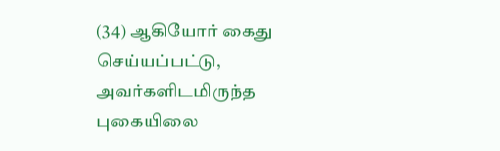(34) ஆகியோர் கைது செய்யப்பட்டு, அவர்களிடமிருந்த புகையிலை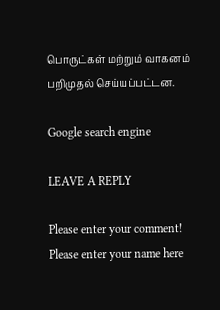பொருட்கள் மற்றும் வாகனம் பறிமுதல் செய்யப்பட்டன.

Google search engine

LEAVE A REPLY

Please enter your comment!
Please enter your name here